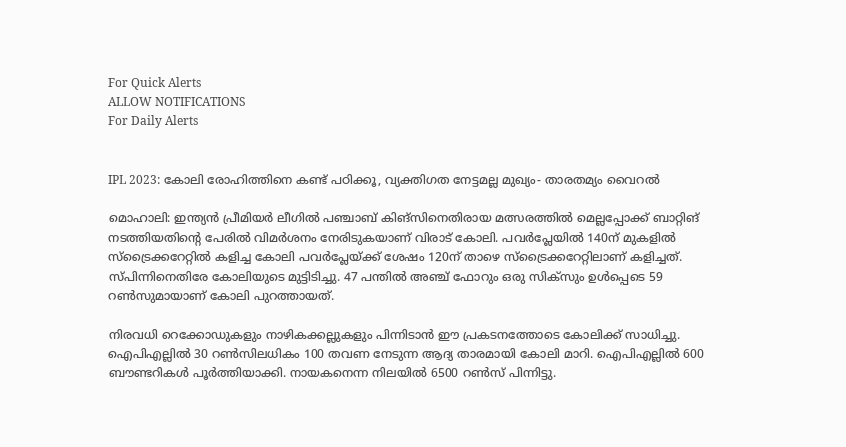For Quick Alerts
ALLOW NOTIFICATIONS
For Daily Alerts


IPL 2023: കോലി രോഹിത്തിനെ കണ്ട് പഠിക്കൂ, വ്യക്തിഗത നേട്ടമല്ല മുഖ്യം- താരതമ്യം വൈറല്‍

മൊഹാലി: ഇന്ത്യന്‍ പ്രീമിയര്‍ ലീഗില്‍ പഞ്ചാബ് കിങ്‌സിനെതിരായ മത്സരത്തില്‍ മെല്ലപ്പോക്ക് ബാറ്റിങ് നടത്തിയതിന്റെ പേരില്‍ വിമര്‍ശനം നേരിടുകയാണ് വിരാട് കോലി. പവര്‍പ്ലേയില്‍ 140ന് മുകളില്‍ സ്‌ട്രൈക്കറേറ്റില്‍ കളിച്ച കോലി പവര്‍പ്ലേയ്ക്ക് ശേഷം 120ന് താഴെ സ്‌ട്രൈക്കറേറ്റിലാണ് കളിച്ചത്. സ്പിന്നിനെതിരേ കോലിയുടെ മുട്ടിടിച്ചു. 47 പന്തില്‍ അഞ്ച് ഫോറും ഒരു സിക്‌സും ഉള്‍പ്പെടെ 59 റണ്‍സുമായാണ് കോലി പുറത്തായത്.

നിരവധി റെക്കോഡുകളും നാഴികക്കല്ലുകളും പിന്നിടാന്‍ ഈ പ്രകടനത്തോടെ കോലിക്ക് സാധിച്ചു. ഐപിഎല്ലില്‍ 30 റണ്‍സിലധികം 100 തവണ നേടുന്ന ആദ്യ താരമായി കോലി മാറി. ഐപിഎല്ലില്‍ 600 ബൗണ്ടറികള്‍ പൂര്‍ത്തിയാക്കി. നായകനെന്ന നിലയില്‍ 6500 റണ്‍സ് പിന്നിട്ടു.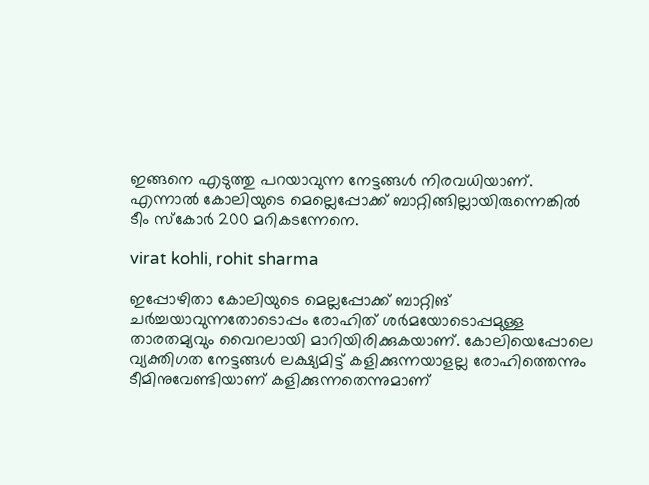ഇങ്ങനെ എടുത്തു പറയാവുന്ന നേട്ടങ്ങള്‍ നിരവധിയാണ്. എന്നാല്‍ കോലിയുടെ മെല്ലെപ്പോക്ക് ബാറ്റിങ്ങില്ലായിരുന്നെങ്കില്‍ ടീം സ്‌കോര്‍ 200 മറികടന്നേനെ.

virat kohli, rohit sharma

ഇപ്പോഴിതാ കോലിയുടെ മെല്ലപ്പോക്ക് ബാറ്റിങ് ചര്‍ച്ചയാവുന്നതോടൊപ്പം രോഹിത് ശര്‍മയോടൊപ്പമുള്ള താരതമ്യവും വൈറലായി മാറിയിരിക്കുകയാണ്. കോലിയെപ്പോലെ വ്യക്തിഗത നേട്ടങ്ങള്‍ ലക്ഷ്യമിട്ട് കളിക്കുന്നയാളല്ല രോഹിത്തെന്നും ടീമിനുവേണ്ടിയാണ് കളിക്കുന്നതെന്നുമാണ്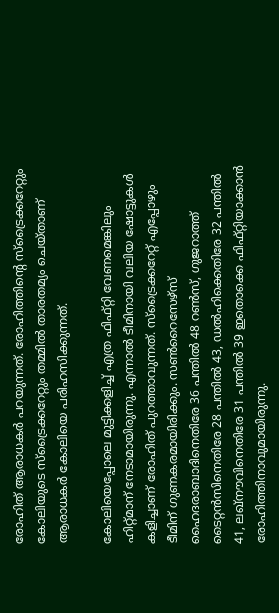രോഹിത് ആരാധകര്‍ പറയുന്നത്. രോഹിത്തിന്റെ സ്‌ട്രൈക്കറേറ്റും കോലിയുടെ സ്‌ട്രൈക്കറേറ്റും തമ്മില്‍ താരതമ്യം ചെയ്താണ് ആരാധകര്‍ കോലിയെ പരിഹസിക്കുന്നത്.

കോലിയെപ്പോലെ മുട്ടിക്കളിച്ച് എത്ര ഫിഫ്റ്റി വേണമെങ്കിലും ഹിറ്റ്മാന് നേടാമായിരുന്നു. എന്നാല്‍ ടീമിനായി വലിയ ഷോട്ടുകള്‍ കളിച്ചാണ് രോഹിത് പുറത്താവുന്നത്. സ്‌ട്രൈക്കറേറ്റ് എപ്പോഴും ടീമിന് ഗുണകരമായിരിക്കും. സണ്‍റൈസേഴ്‌സ് ഹൈദരാബാദിനെതിരേ 36 പന്തില്‍ 48 റണ്‍സ്, ഗുജറാത്ത് ടൈറ്റന്‍സിനെതിരേ 28 പന്തില്‍ 43, ഡല്‍ഹിക്കെതിരേ 32 പന്തില്‍ 41, ലഖ്‌നൗവിനെതിരേ 31 പന്തില്‍ 39 ഇതൊക്കെ ഫിഫ്റ്റിയാക്കാന്‍ രോഹിത്തിനാവുമായിരുന്നു.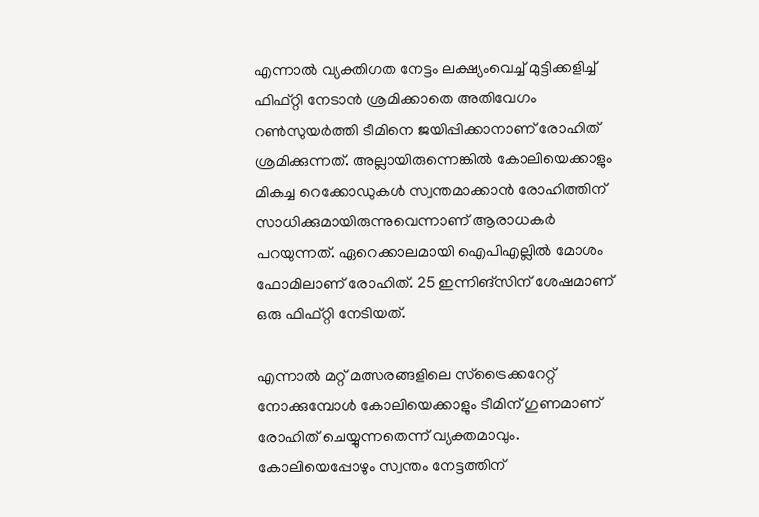എന്നാല്‍ വ്യക്തിഗത നേട്ടം ലക്ഷ്യംവെച്ച് മുട്ടിക്കളിച്ച് ഫിഫ്റ്റി നേടാന്‍ ശ്രമിക്കാതെ അതിവേഗം റണ്‍സുയര്‍ത്തി ടീമിനെ ജയിപ്പിക്കാനാണ് രോഹിത് ശ്രമിക്കുന്നത്. അല്ലായിരുന്നെങ്കില്‍ കോലിയെക്കാളും മികച്ച റെക്കോഡുകള്‍ സ്വന്തമാക്കാന്‍ രോഹിത്തിന് സാധിക്കുമായിരുന്നുവെന്നാണ് ആരാധകര്‍ പറയുന്നത്. ഏറെക്കാലമായി ഐപിഎല്ലില്‍ മോശം ഫോമിലാണ് രോഹിത്. 25 ഇന്നിങ്‌സിന് ശേഷമാണ് ഒരു ഫിഫ്റ്റി നേടിയത്.

എന്നാല്‍ മറ്റ് മത്സരങ്ങളിലെ സ്‌ട്രൈക്കറേറ്റ് നോക്കുമ്പോള്‍ കോലിയെക്കാളും ടീമിന് ഗുണമാണ് രോഹിത് ചെയ്യുന്നതെന്ന് വ്യക്തമാവും. കോലിയെപ്പോഴും സ്വന്തം നേട്ടത്തിന്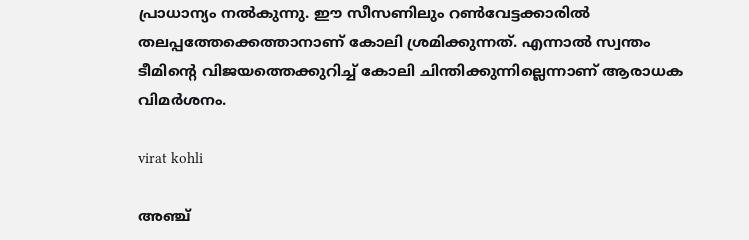പ്രാധാന്യം നല്‍കുന്നു. ഈ സീസണിലും റണ്‍വേട്ടക്കാരില്‍ തലപ്പത്തേക്കെത്താനാണ് കോലി ശ്രമിക്കുന്നത്. എന്നാല്‍ സ്വന്തം ടീമിന്റെ വിജയത്തെക്കുറിച്ച് കോലി ചിന്തിക്കുന്നില്ലെന്നാണ് ആരാധക വിമര്‍ശനം.

virat kohli

അഞ്ച്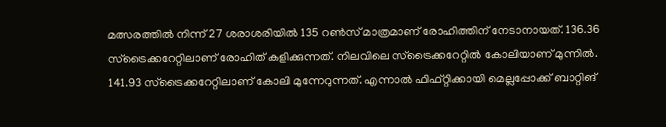മത്സരത്തില്‍ നിന്ന് 27 ശരാശരിയില്‍ 135 റണ്‍സ് മാത്രമാണ് രോഹിത്തിന് നേടാനായത്. 136.36 സ്‌ട്രൈക്കറേറ്റിലാണ് രോഹിത് കളിക്കുന്നത്. നിലവിലെ സ്‌ട്രൈക്കറേറ്റില്‍ കോലിയാണ് മുന്നില്‍. 141.93 സ്‌ട്രൈക്കറേറ്റിലാണ് കോലി മുന്നേറുന്നത്. എന്നാല്‍ ഫിഫ്റ്റിക്കായി മെല്ലപ്പോക്ക് ബാറ്റിങ്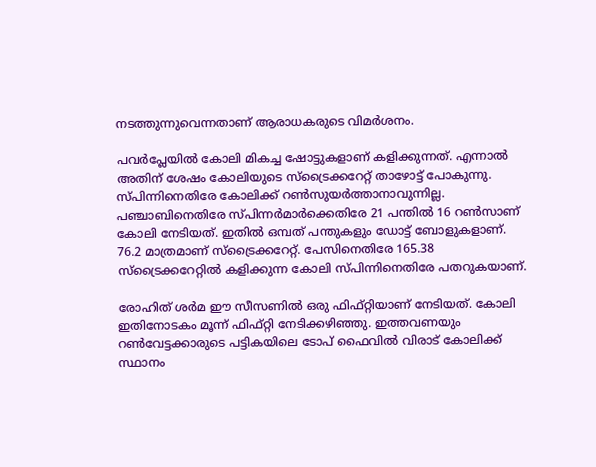നടത്തുന്നുവെന്നതാണ് ആരാധകരുടെ വിമര്‍ശനം.

പവര്‍പ്ലേയില്‍ കോലി മികച്ച ഷോട്ടുകളാണ് കളിക്കുന്നത്. എന്നാല്‍ അതിന് ശേഷം കോലിയുടെ സ്‌ട്രൈക്കറേറ്റ് താഴോട്ട് പോകുന്നു. സ്പിന്നിനെതിരേ കോലിക്ക് റണ്‍സുയര്‍ത്താനാവുന്നില്ല. പഞ്ചാബിനെതിരേ സ്പിന്നര്‍മാര്‍ക്കെതിരേ 21 പന്തില്‍ 16 റണ്‍സാണ് കോലി നേടിയത്. ഇതില്‍ ഒമ്പത് പന്തുകളും ഡോട്ട് ബോളുകളാണ്. 76.2 മാത്രമാണ് സ്‌ട്രൈക്കറേറ്റ്. പേസിനെതിരേ 165.38 സ്‌ട്രൈക്കറേറ്റില്‍ കളിക്കുന്ന കോലി സ്പിന്നിനെതിരേ പതറുകയാണ്.

രോഹിത് ശര്‍മ ഈ സീസണില്‍ ഒരു ഫിഫ്റ്റിയാണ് നേടിയത്. കോലി ഇതിനോടകം മൂന്ന് ഫിഫ്റ്റി നേടിക്കഴിഞ്ഞു. ഇത്തവണയും റണ്‍വേട്ടക്കാരുടെ പട്ടികയിലെ ടോപ് ഫൈവില്‍ വിരാട് കോലിക്ക് സ്ഥാനം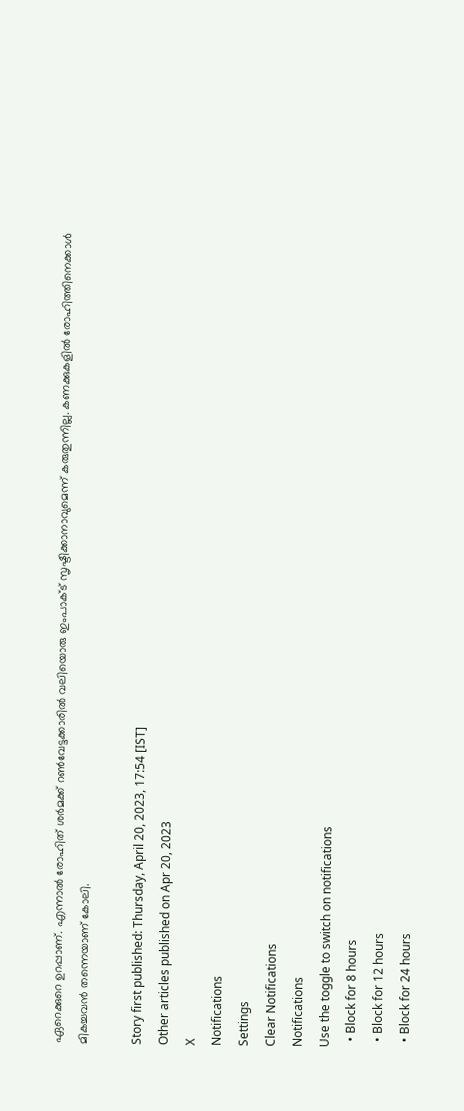ഏറെക്കുറെ ഉറപ്പാണ്. എന്നാല്‍ രോഹിത് ശര്‍മക്ക് റണ്‍വേട്ടക്കാരില്‍ വലിയൊരു ഇംപാക്ട് സൃഷ്ടിക്കാനാവുമെന്ന് കരുതുന്നില്ല. കണക്കുകളില്‍ രോഹിത്തിനെക്കാള്‍ മികച്ചവന്‍ തന്നെയാണ് കോലി.

Story first published: Thursday, April 20, 2023, 17:54 [IST]
Other articles published on Apr 20, 2023
X
Notifications
Settings
Clear Notifications
Notifications
Use the toggle to switch on notifications
  • Block for 8 hours
  • Block for 12 hours
  • Block for 24 hours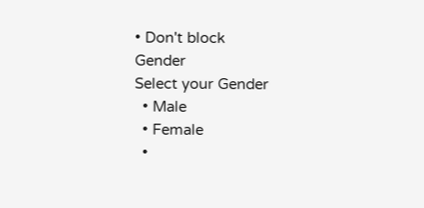• Don't block
Gender
Select your Gender
  • Male
  • Female
  •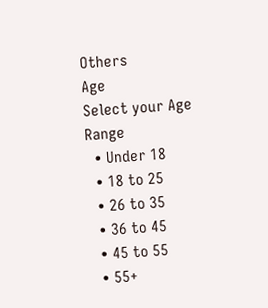Others
Age
Select your Age Range
  • Under 18
  • 18 to 25
  • 26 to 35
  • 36 to 45
  • 45 to 55
  • 55+